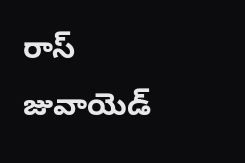రాస్ జువాయెడ్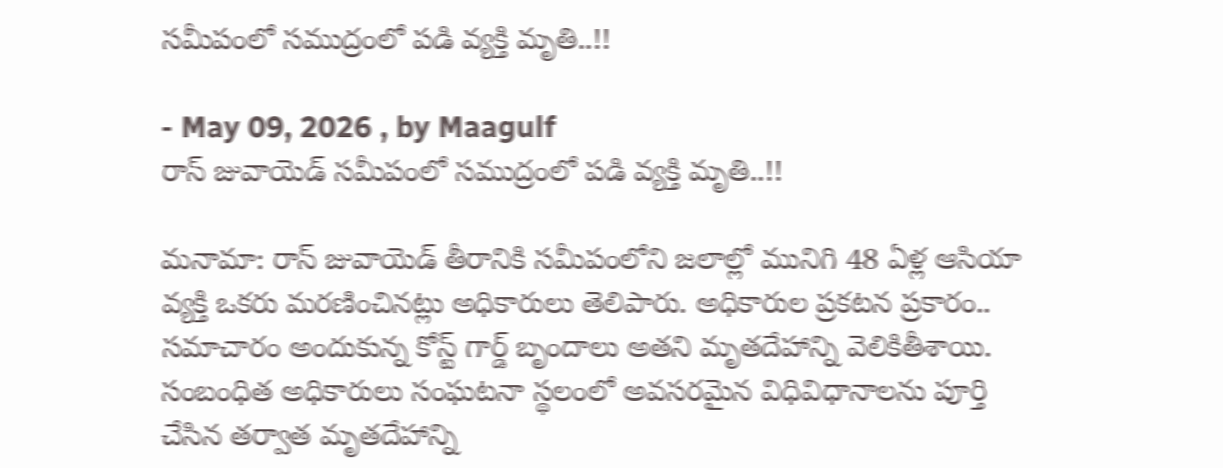సమీపంలో సముద్రంలో పడి వ్యక్తి మృతి..!!

- May 09, 2026 , by Maagulf
రాస్ జువాయెడ్ సమీపంలో సముద్రంలో పడి వ్యక్తి మృతి..!!

మనామా: రాస్ జువాయెడ్ తీరానికి సమీపంలోని జలాల్లో మునిగి 48 ఏళ్ల ఆసియా వ్యక్తి ఒకరు మరణించినట్లు అధికారులు తెలిపారు. అధికారుల ప్రకటన ప్రకారం.. సమాచారం అందుకున్న కోస్ట్ గార్డ్ బృందాలు అతని మృతదేహాన్ని వెలికితీశాయి. సంబంధిత అధికారులు సంఘటనా స్థలంలో అవసరమైన విధివిధానాలను పూర్తి చేసిన తర్వాత మృతదేహాన్ని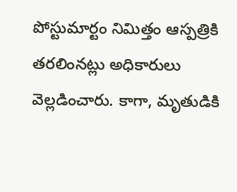పోస్టుమార్టం నిమిత్తం ఆస్పత్రికి తరలింనట్లు అధికారులు వెల్లడించారు. కాగా, మృతుడికి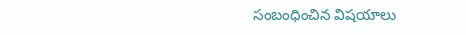సంబంధించిన విషయాలు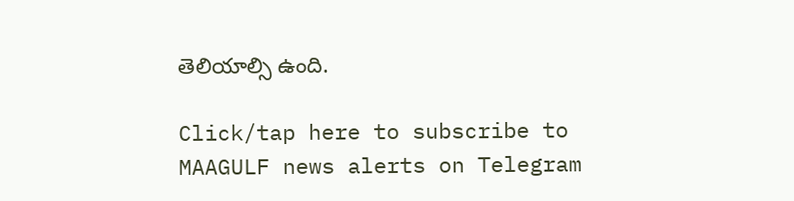తెలియాల్సి ఉంది.

Click/tap here to subscribe to MAAGULF news alerts on Telegram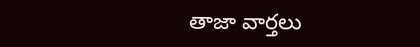తాజా వార్తలు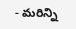- మరిన్ని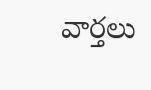వార్తలు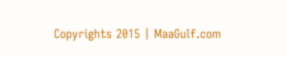Copyrights 2015 | MaaGulf.com